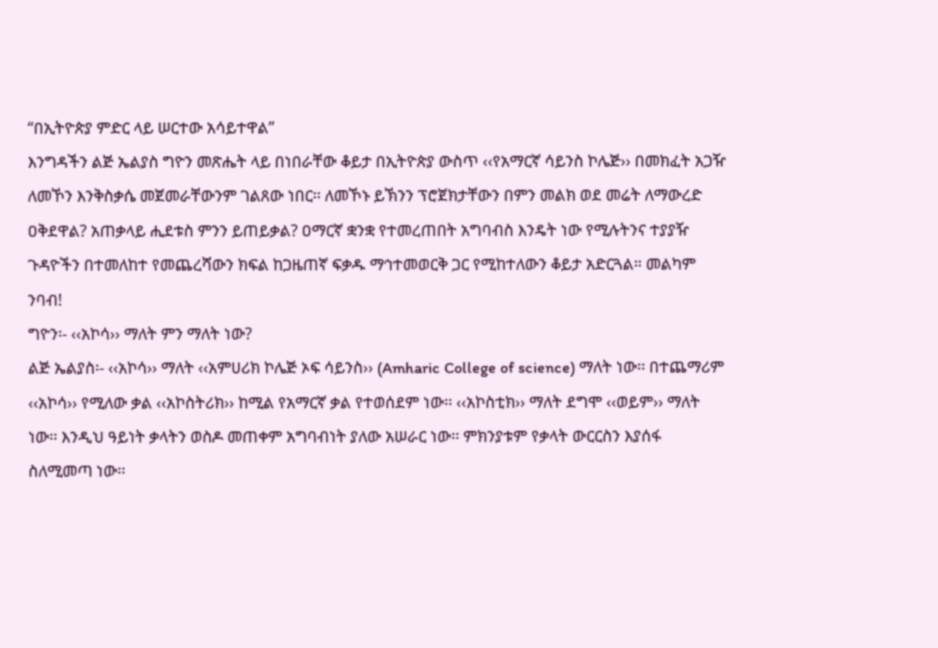“በኢትዮጵያ ምድር ላይ ሠርተው አሳይተዋል”
እንግዳችን ልጅ ኤልያስ ግዮን መጽሔት ላይ በነበራቸው ቆይታ በኢትዮጵያ ውስጥ ‹‹የአማርኛ ሳይንስ ኮሌጅ›› በመክፈት አጋዥ ለመኾን እንቅስቃሴ መጀመራቸውንም ገልጸው ነበር፡፡ ለመኾኑ ይኽንን ፕሮጀክታቸውን በምን መልክ ወደ መሬት ለማውረድ ዐቅደዋል? አጠቃላይ ሒደቱስ ምንን ይጠይቃል? ዐማርኛ ቋንቋ የተመረጠበት አግባብስ እንዴት ነው የሚሉትንና ተያያዥ ጉዳዮችን በተመለከተ የመጨረሻውን ክፍል ከጋዜጠኛ ፍቃዱ ማኅተመወርቅ ጋር የሚከተለውን ቆይታ አድርጓል። መልካም ንባብ!
ግዮን፡- ‹‹አኮሳ›› ማለት ምን ማለት ነው?
ልጅ ኤልያስ፡- ‹‹አኮሳ›› ማለት ‹‹አምሀሪክ ኮሌጅ ኦፍ ሳይንስ›› (Amharic College of science) ማለት ነው፡፡ በተጨማሪም ‹‹አኮሳ›› የሚለው ቃል ‹‹አኮስትሪክ›› ከሚል የአማርኛ ቃል የተወሰደም ነው፡፡ ‹‹አኮስቲክ›› ማለት ደግሞ ‹‹ወይም›› ማለት ነው፡፡ እንዲህ ዓይነት ቃላትን ወስዶ መጠቀም አግባብነት ያለው አሠራር ነው፡፡ ምክንያቱም የቃላት ውርርስን እያሰፋ ስለሚመጣ ነው፡፡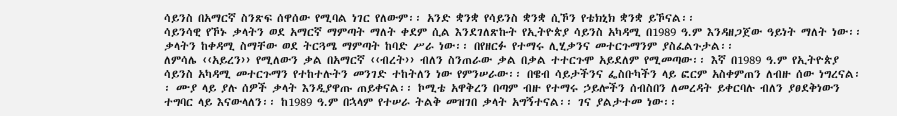ሳይንስ በአማርኛ ስንጽፍ ሰዋሰው የሚባል ነገር የለውም፡፡ አንድ ቋንቋ የሳይንስ ቋንቋ ሲኾን የቴክኒክ ቋንቋ ይኾናል፡፡
ሳይንሳዊ የኾኑ ቃላትን ወደ አማርኛ ማምጣት ማለት ቀደም ሲል እንደገለጽኩት የኢትዮጵያ ሳይንስ አካዳሚ በ1989 ዓ.ም እንዳዘጋጀው ዓይነት ማለት ነው፡፡ ቃላትን ከቀዳሚ ስማቸው ወደ ትርጓሜ ማምጣት ከባድ ሥራ ነው፡፡ በየዘርፉ የተማሩ ሊሂቃንና መተርጉማንም ያስፈልጉታል፡፡
ለምሳሌ ‹‹አይረን›› የሚለውን ቃል በአማርኛ ‹‹ብረት›› ብለን ስንጠራው ቃል በቃል ተተርጉሞ አይደለም የሚመጣው፡፡ እኛ በ1989 ዓ.ም የኢትዮጵያ ሳይንስ አካዳሚ መተርጉማን የተከተሉትን መንገድ ተከትለን ነው የምንሠራው፡፡ በዌብ ሳይታችንና ፌስቡካችን ላይ ፎርም አስቀምጠን ለብዙ ሰው ነግረናል፡፡ ሙያ ላይ ያሉ ሰዎች ቃላት እንዲያዋጡ ጠይቀናል፡፡ ኮሚቴ አዋቅረን በጣም ብዙ የተማሩ ኃይሎችን ሰብስበን ለመረዳት ይቀርባሉ ብለን ያፀደቅነውን ተግባር ላይ እናውላለን፡፡ ከ1989 ዓ.ም በኋላም የተሠራ ትልቅ መዝገበ ቃላት አግኝተናል፡፡ ገና ያልታተመ ነው፡፡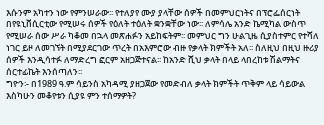እሱንም አካተን ነው የምንሠራው፡፡ የተለያየ ሙያ ያላቸው ሰዎች በመምህርነትና በፕሮፌሰርነት በየዩኒቨሲርቲው የሚሠሩ ሰዎች የዕለት ተዕለት ቋንቋቸው ነው፡፡ ለምሳሌ አንድ ኬሚካል ውስጥ የሚሠራ ሰው ሥራ ካቆመ በኋላ መጽሐፉን አይከፍትም፡፡ መምህር ግን ሁልጊዜ ሲያስተምር የተሻለ ነገር ይዞ ለመገኘት በሚያደርገው ጥረት በአእምሮው ብዙ የቃላት ክምችት አለ፡፡ ስለዚህ በዚህ ዙሪያ ሰዎች እንዲሳተፉ ለማድረግ ፎርም አዘጋጅተናል፡፡ ከአንድ ሺህ ቃላት በላይ ላበረከቱ ሽልማትና ሰርተፊኬት እንሰጣለን፡፡
ግዮን፡- በ1989 ዓ.ም ሳይንስ አካዳሚ ያዘጋጀው የመድብለ ቃላት ክምችት ጥቅም ላይ ሳይውል እስካሁን መቆየቱን ሲያዩ ምን ተሰማዎት?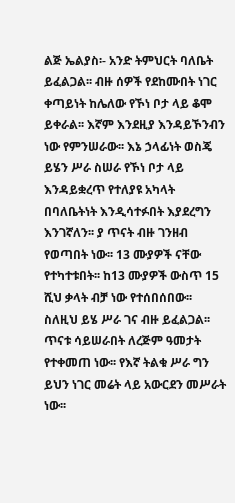ልጅ ኤልያስ፡- አንድ ትምህርት ባለቤት ይፈልጋል፡፡ ብዙ ሰዎች የደከሙበት ነገር ቀጣይነት ከሌለው የኾነ ቦታ ላይ ቆሞ ይቀራል፡፡ እኛም እንደዚያ እንዳይኾንብን ነው የምንሠራው፡፡ እኔ ኃላፊነት ወስጄ ይሄን ሥራ ስሠራ የኾነ ቦታ ላይ እንዳይቋረጥ የተለያዩ አካላት በባለቤትነት እንዲሳተፉበት እያደረግን እንገኛለን፡፡ ያ ጥናት ብዙ ገንዘብ የወጣበት ነው፡፡ 13 ሙያዎች ናቸው የተካተቱበት፡፡ ከ13 ሙያዎች ውስጥ 15 ሺህ ቃላት ብቻ ነው የተሰበሰበው፡፡ ስለዚህ ይሄ ሥራ ገና ብዙ ይፈልጋል፡፡ ጥናቱ ሳይሠራበት ለረጅም ዓመታት የተቀመጠ ነው፡፡ የእኛ ትልቁ ሥራ ግን ይህን ነገር መሬት ላይ አውርደን መሥራት ነው፡፡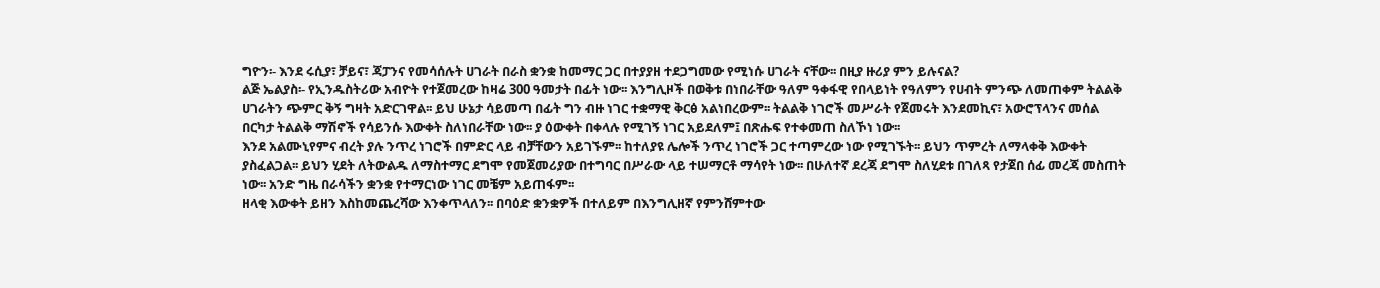ግዮን፡- እንደ ሩሲያ፣ ቻይና፣ ጃፓንና የመሳሰሉት ሀገራት በራስ ቋንቋ ከመማር ጋር በተያያዘ ተደጋግመው የሚነሱ ሀገራት ናቸው፡፡ በዚያ ዙሪያ ምን ይሉናል?
ልጅ ኤልያስ፡- የኢንዱስትሪው አብዮት የተጀመረው ከዛሬ 300 ዓመታት በፊት ነው፡፡ እንግሊዞች በወቅቱ በነበራቸው ዓለም ዓቀፋዊ የበላይነት የዓለምን የሀብት ምንጭ ለመጠቀም ትልልቅ ሀገራትን ጭምር ቅኝ ግዛት አድርገዋል፡፡ ይህ ሁኔታ ሳይመጣ በፊት ግን ብዙ ነገር ተቋማዊ ቅርፅ አልነበረውም፡፡ ትልልቅ ነገሮች መሥራት የጀመሩት እንደመኪና፣ አውሮፕላንና መሰል በርካታ ትልልቅ ማሽኖች የሳይንሱ እውቀት ስለነበራቸው ነው፡፡ ያ ዕውቀት በቀላሉ የሚገኝ ነገር አይደለም፤ በጽሑፍ የተቀመጠ ስለኾነ ነው፡፡
እንደ አልሙኒየምና ብረት ያሉ ንጥረ ነገሮች በምድር ላይ ብቻቸውን አይገኙም፡፡ ከተለያዩ ሌሎች ንጥረ ነገሮች ጋር ተጣምረው ነው የሚገኙት፡፡ ይህን ጥምረት ለማላቀቅ እውቀት ያስፈልጋል፡፡ ይህን ሂደት ለትውልዱ ለማስተማር ደግሞ የመጀመሪያው በተግባር በሥራው ላይ ተሠማርቶ ማሳየት ነው፡፡ በሁለተኛ ደረጃ ደግሞ ስለሂደቱ በገለጻ የታጀበ ሰፊ መረጃ መስጠት ነው፡፡ አንድ ግዜ በራሳችን ቋንቋ የተማርነው ነገር መቼም አይጠፋም፡፡
ዘላቂ እውቀት ይዘን እስከመጨረሻው እንቀጥላለን፡፡ በባዕድ ቋንቋዎች በተለይም በእንግሊዘኛ የምንሸምተው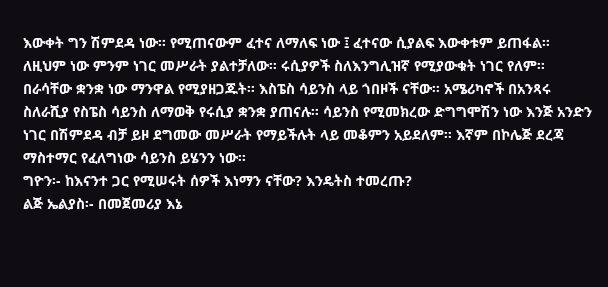እውቀት ግን ሽምደዳ ነው፡፡ የሚጠናውም ፈተና ለማለፍ ነው ፤ ፈተናው ሲያልፍ እውቀቱም ይጠፋል፡፡ ለዚህም ነው ምንም ነገር መሥራት ያልተቻለው፡፡ ሩሲያዎች ስለእንግሊዝኛ የሚያውቁት ነገር የለም፡፡ በራሳቸው ቋንቋ ነው ማንዋል የሚያዘጋጁት፡፡ እስፔስ ሳይንስ ላይ ጎበዞች ናቸው፡፡ አሜሪካኖች በአንጻሩ ስለራሺያ የስፔስ ሳይንስ ለማወቅ የሩሲያ ቋንቋ ያጠናሉ፡፡ ሳይንስ የሚመክረው ድግግሞሽን ነው እንጅ አንድን ነገር በሽምደዳ ብቻ ይዞ ደግመው መሥራት የማይችሉት ላይ መቆምን አይደለም፡፡ እኛም በኮሌጅ ደረጃ ማስተማር የፈለግነው ሳይንስ ይሄንን ነው፡፡
ግዮን፡- ከእናንተ ጋር የሚሠሩት ሰዎች እነማን ናቸው? እንዴትስ ተመረጡ?
ልጅ ኤልያስ፡- በመጀመሪያ እኔ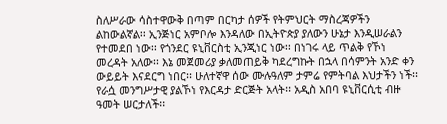ስለሥራው ሳስተዋውቅ በጣም በርካታ ሰዎች የትምህርት ማስረጃዎችን ልከውልኛል፡፡ ኢንጅነር አምቦሎ እንዳለው በኢትዮጵያ ያለውን ሁኔታ እንዲሠራልን የተመደበ ነው፡፡ የጎንደር ዩኒቨርስቲ ኢንጂነር ነው፡፡ በነገሩ ላይ ጥልቅ የኾነ መረዳት አለው፡፡ እኔ መጀመሪያ ቃለመጠይቅ ካደረግኩት በኋላ በሳምንት አንድ ቀን ውይይት እናደርግ ነበር፡፡ ሁለተኛዋ ሰው ሙሉዓለም ታምሬ የምትባል እህታችን ነች፡፡ የራሷ መንግሥታዊ ያልኾነ የእርዳታ ድርጅት አላት፡፡ አዲስ አበባ ዩኒቨርሲቲ ብዙ ዓመት ሠርታለች፡፡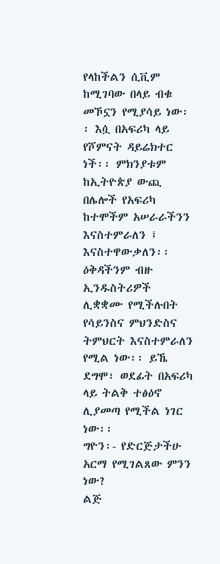የላከችልን ሲቪም ከሚገባው በላይ ብቁ መኾኗን የሚያሳይ ነው፡፡ እሷ በአፍሪካ ላይ የሾምናት ዳይሬክተር ነች፡፡ ምክንያቱም ከኢትዮጵያ ውጪ በሌሎች የአፍሪካ ከተሞችም አሠራራችንን እናስተምራለን ፤ እናስተዋውቃለን፡፡ ዕቅዳችንም ብዙ ኢንዱስትሪዎች ሊቋቋሙ የሚችሉበት የሳይንስና ምህንድስና ትምህርት እናስተምራለን የሚል ነው፡፡ ይኼ ደግሞ፣ ወደፊት በአፍሪካ ላይ ትልቅ ተፅዕኖ ሊያመጣ የሚችል ነገር ነው፡፡
ግዮን፡- የድርጅታችሁ አርማ የሚገልጸው ምንን ነው?
ልጅ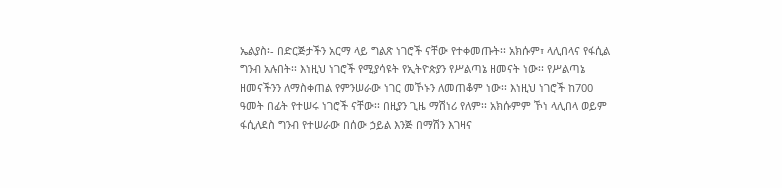ኤልያስ፡- በድርጅታችን አርማ ላይ ግልጽ ነገሮች ናቸው የተቀመጡት፡፡ አክሱም፣ ላሊበላና የፋሲል ግንብ አሉበት፡፡ እነዚህ ነገሮች የሚያሳዩት የኢትዮጵያን የሥልጣኔ ዘመናት ነው፡፡ የሥልጣኔ ዘመናችንን ለማስቀጠል የምንሠራው ነገር መኾኑን ለመጠቆም ነው፡፡ እነዚህ ነገሮች ከ700 ዓመት በፊት የተሠሩ ነገሮች ናቸው፡፡ በዚያን ጊዜ ማሽነሪ የለም፡፡ አክሱምም ኾነ ላሊበላ ወይም ፋሲለደስ ግንብ የተሠራው በሰው ኃይል እንጅ በማሽን እገዛና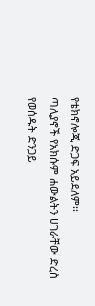የቴክኖሎጂ ድጋፍ አይደለም፡፡
ጣሊያኖች የአክሱም ሐውልትን ሀገራቸው ድረስ የወሰዱት ድንጋይ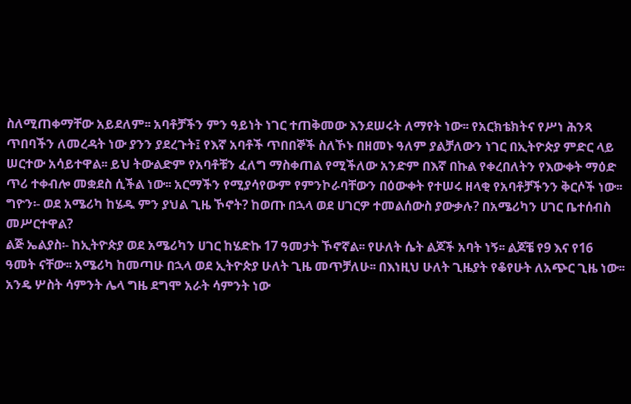ስለሚጠቀማቸው አይደለም፡፡ አባቶቻችን ምን ዓይነት ነገር ተጠቅመው እንደሠሩት ለማየት ነው፡፡ የአርክቴክትና የሥነ ሕንጻ ጥበባችን ለመረዳት ነው ያንን ያደረጉት፤ የእኛ አባቶች ጥበበኞች ስለኾኑ በዘመኑ ዓለም ያልቻለውን ነገር በኢትዮጵያ ምድር ላይ ሠርተው አሳይተዋል፡፡ ይህ ትውልድም የአባቶቹን ፈለግ ማስቀጠል የሚችለው አንድም በእኛ በኩል የቀረበለትን የእውቀት ማዕድ ጥሪ ተቀብሎ መቋደስ ሲችል ነው፡፡ አርማችን የሚያሳየውም የምንኮራባቸውን በዕውቀት የተሠሩ ዘላቂ የአባቶቻችንን ቅርሶች ነው፡፡
ግዮን፡- ወደ አሜሪካ ከሄዱ ምን ያህል ጊዜ ኾኖት? ከወጡ በኋላ ወደ ሀገርዎ ተመልሰውስ ያውቃሉ? በአሜሪካን ሀገር ቤተሰብስ መሥርተዋል?
ልጅ ኤልያስ፡- ከኢትዮጵያ ወደ አሜሪካን ሀገር ከሄድኩ 17 ዓመታት ኾኖኛል፡፡ የሁለት ሴት ልጆች አባት ነኝ፡፡ ልጆቼ የ9 እና የ16 ዓመት ናቸው፡፡ አሜሪካ ከመጣሁ በኋላ ወደ ኢትዮጵያ ሁለት ጊዜ መጥቻለሁ፡፡ በእነዚህ ሁለት ጊዜያት የቆየሁት ለአጭር ጊዜ ነው፡፡ አንዴ ሦስት ሳምንት ሌላ ግዜ ደግሞ አራት ሳምንት ነው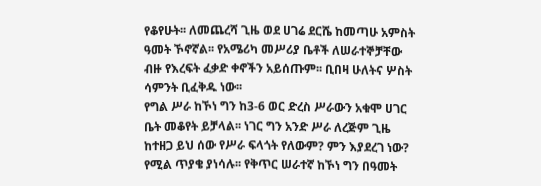የቆየሁት፡፡ ለመጨረሻ ጊዜ ወደ ሀገሬ ደርሼ ከመጣሁ አምስት ዓመት ኾኖኛል፡፡ የአሜሪካ መሥሪያ ቤቶች ለሠራተኞቻቸው ብዙ የእረፍት ፈቃድ ቀኖችን አይሰጡም፡፡ ቢበዛ ሁለትና ሦስት ሳምንት ቢፈቅዱ ነው፡፡
የግል ሥራ ከኾነ ግን ከ3-6 ወር ድረስ ሥራውን አቁሞ ሀገር ቤት መቆየት ይቻላል፡፡ ነገር ግን አንድ ሥራ ለረጅም ጊዜ ከተዘጋ ይህ ሰው የሥራ ፍላጎት የለውም? ምን እያደረገ ነው? የሚል ጥያቄ ያነሳሉ፡፡ የቅጥር ሠራተኛ ከኾነ ግን በዓመት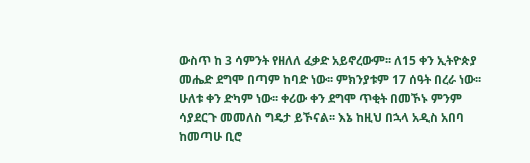ውስጥ ከ 3 ሳምንት የዘለለ ፈቃድ አይኖረውም፡፡ ለ15 ቀን ኢትዮጵያ መሔድ ደግሞ በጣም ከባድ ነው፡፡ ምክንያቱም 17 ሰዓት በረራ ነው፡፡ ሁለቱ ቀን ድካም ነው፡፡ ቀሪው ቀን ደግሞ ጥቂት በመኾኑ ምንም ሳያደርጉ መመለስ ግዴታ ይኾናል፡፡ እኔ ከዚህ በኋላ አዲስ አበባ ከመጣሁ ቢሮ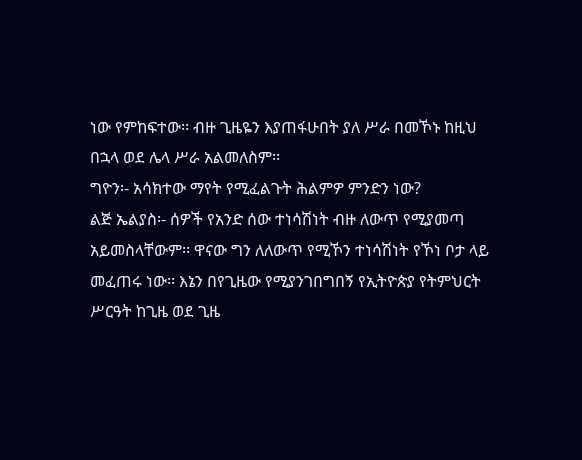ነው የምከፍተው፡፡ ብዙ ጊዜዬን እያጠፋሁበት ያለ ሥራ በመኾኑ ከዚህ በኋላ ወደ ሌላ ሥራ አልመለስም፡፡
ግዮን፡- አሳክተው ማየት የሚፈልጉት ሕልምዎ ምንድን ነው?
ልጅ ኤልያስ፡- ሰዎች የአንድ ሰው ተነሳሽነት ብዙ ለውጥ የሚያመጣ አይመስላቸውም፡፡ ዋናው ግን ለለውጥ የሚኾን ተነሳሽነት የኾነ ቦታ ላይ መፈጠሩ ነው፡፡ እኔን በየጊዜው የሚያንገበግበኝ የኢትዮጵያ የትምህርት ሥርዓት ከጊዜ ወደ ጊዜ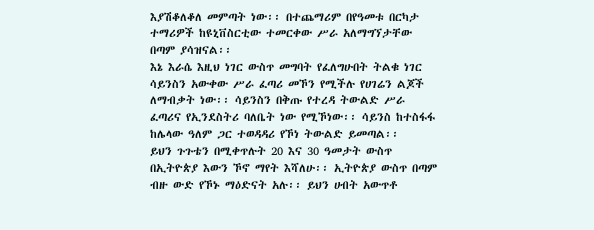እያሽቆለቆለ መምጣት ነው፡፡ በተጨማሪም በየዓመቱ በርካታ ተማሪዎች ከዩኒቨስርቲው ተመርቀው ሥራ አለማግኘታቸው በጣም ያሳዝናል፡፡
እኔ እራሴ እዚህ ነገር ውስጥ መግባት የፈለግሁበት ትልቁ ነገር ሳይንስን አውቀው ሥራ ፈጣሪ መኾን የሚችሉ የሀገሬን ልጆች ለማብቃት ነው፡፡ ሳይንስን በቅጡ የተረዳ ትውልድ ሥራ ፈጣሪና የኢንደስትሪ ባለቤት ነው የሚኾነው፡፡ ሳይንስ ከተስፋፋ ከሌላው ዓለም ጋር ተወዳዳሪ የኾነ ትውልድ ይመጣል፡፡
ይህን ጉጉቴን በሚቀጥሉት 20 እና 30 ዓመታት ውስጥ በኢትዮጵያ እውን ኾኖ ማየት እሻለሁ፡፡ ኢትዮጵያ ውስጥ በጣም ብዙ ውድ የኾኑ ማዕድናት አሉ፡፡ ይህን ሀብት አውጥቶ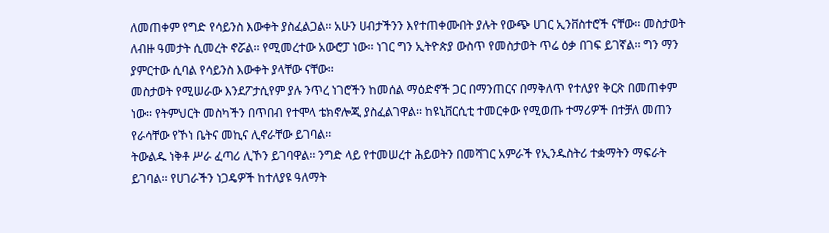ለመጠቀም የግድ የሳይንስ እውቀት ያስፈልጋል፡፡ አሁን ሀብታችንን እየተጠቀሙበት ያሉት የውጭ ሀገር ኢንቨስተሮች ናቸው፡፡ መስታወት ለብዙ ዓመታት ሲመረት ኖሯል፡፡ የሚመረተው አውሮፓ ነው፡፡ ነገር ግን ኢትዮጵያ ውስጥ የመስታወት ጥሬ ዕቃ በገፍ ይገኛል፡፡ ግን ማን ያምርተው ሲባል የሳይንስ እውቀት ያላቸው ናቸው፡፡
መስታወት የሚሠራው እንደፖታሲየም ያሉ ንጥረ ነገሮችን ከመሰል ማዕድኖች ጋር በማንጠርና በማቅለጥ የተለያየ ቅርጽ በመጠቀም ነው፡፡ የትምህርት መስካችን በጥበብ የተሞላ ቴክኖሎጂ ያስፈልገዋል፡፡ ከዩኒቨርሲቲ ተመርቀው የሚወጡ ተማሪዎች በተቻለ መጠን የራሳቸው የኾነ ቤትና መኪና ሊኖራቸው ይገባል፡፡
ትውልዱ ነቅቶ ሥራ ፈጣሪ ሊኾን ይገባዋል፡፡ ንግድ ላይ የተመሠረተ ሕይወትን በመሻገር አምራች የኢንዱስትሪ ተቋማትን ማፍራት ይገባል፡፡ የሀገራችን ነጋዴዎች ከተለያዩ ዓለማት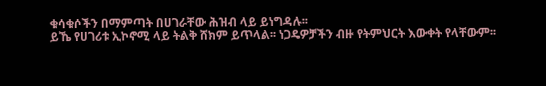ቁሳቁሶችን በማምጣት በሀገራቸው ሕዝብ ላይ ይነግዳሉ፡፡
ይኼ የሀገሪቱ ኢኮኖሚ ላይ ትልቅ ሸክም ይጥላል፡፡ ነጋዴዎቻችን ብዙ የትምህርት እውቀት የላቸውም፡፡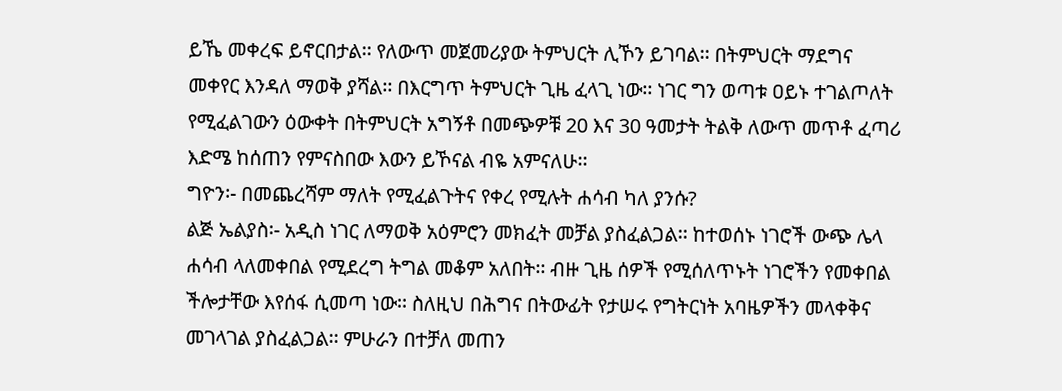ይኼ መቀረፍ ይኖርበታል፡፡ የለውጥ መጀመሪያው ትምህርት ሊኾን ይገባል፡፡ በትምህርት ማደግና መቀየር እንዳለ ማወቅ ያሻል፡፡ በእርግጥ ትምህርት ጊዜ ፈላጊ ነው፡፡ ነገር ግን ወጣቱ ዐይኑ ተገልጦለት የሚፈልገውን ዕውቀት በትምህርት አግኝቶ በመጭዎቹ 20 እና 30 ዓመታት ትልቅ ለውጥ መጥቶ ፈጣሪ እድሜ ከሰጠን የምናስበው እውን ይኾናል ብዬ አምናለሁ፡፡
ግዮን፡- በመጨረሻም ማለት የሚፈልጉትና የቀረ የሚሉት ሐሳብ ካለ ያንሱ?
ልጅ ኤልያስ፡- አዲስ ነገር ለማወቅ አዕምሮን መክፈት መቻል ያስፈልጋል፡፡ ከተወሰኑ ነገሮች ውጭ ሌላ ሐሳብ ላለመቀበል የሚደረግ ትግል መቆም አለበት፡፡ ብዙ ጊዜ ሰዎች የሚሰለጥኑት ነገሮችን የመቀበል ችሎታቸው እየሰፋ ሲመጣ ነው፡፡ ስለዚህ በሕግና በትውፊት የታሠሩ የግትርነት አባዜዎችን መላቀቅና መገላገል ያስፈልጋል፡፡ ምሁራን በተቻለ መጠን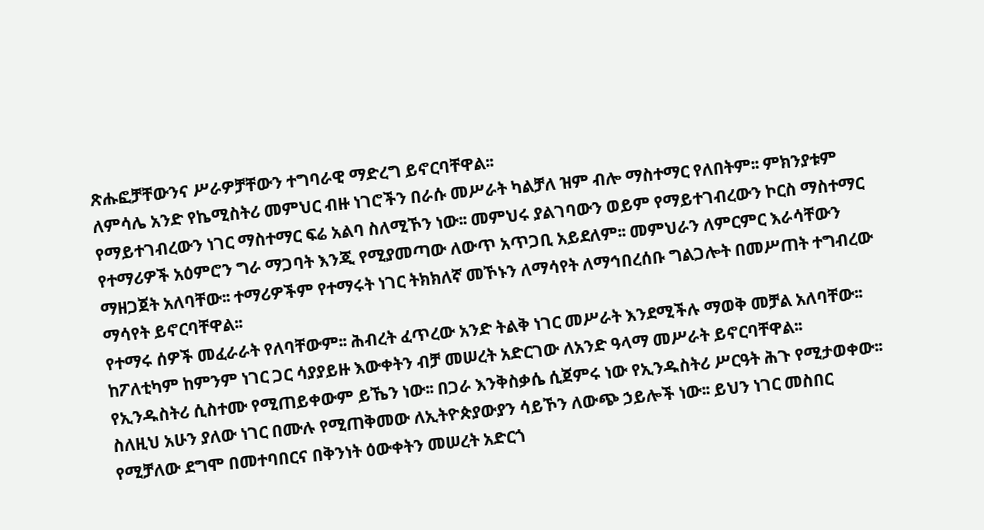ጽሑፎቻቸውንና ሥራዎቻቸውን ተግባራዊ ማድረግ ይኖርባቸዋል፡፡
ለምሳሌ አንድ የኬሚስትሪ መምህር ብዙ ነገሮችን በራሱ መሥራት ካልቻለ ዝም ብሎ ማስተማር የለበትም፡፡ ምክንያቱም የማይተገብረውን ነገር ማስተማር ፍሬ አልባ ስለሚኾን ነው፡፡ መምህሩ ያልገባውን ወይም የማይተገብረውን ኮርስ ማስተማር የተማሪዎች አዕምሮን ግራ ማጋባት እንጂ የሚያመጣው ለውጥ አጥጋቢ አይደለም፡፡ መምህራን ለምርምር እራሳቸውን ማዘጋጀት አለባቸው፡፡ ተማሪዎችም የተማሩት ነገር ትክክለኛ መኾኑን ለማሳየት ለማኅበረሰቡ ግልጋሎት በመሥጠት ተግብረው ማሳየት ይኖርባቸዋል፡፡
የተማሩ ሰዎች መፈራራት የለባቸውም፡፡ ሕብረት ፈጥረው አንድ ትልቅ ነገር መሥራት እንደሚችሉ ማወቅ መቻል አለባቸው፡፡ ከፖለቲካም ከምንም ነገር ጋር ሳያያይዙ እውቀትን ብቻ መሠረት አድርገው ለአንድ ዓላማ መሥራት ይኖርባቸዋል፡፡ የኢንዱስትሪ ሲስተሙ የሚጠይቀውም ይኼን ነው፡፡ በጋራ እንቅስቃሴ ሲጀምሩ ነው የኢንዱስትሪ ሥርዓት ሕጉ የሚታወቀው፡፡
ስለዚህ አሁን ያለው ነገር በሙሉ የሚጠቅመው ለኢትዮጵያውያን ሳይኾን ለውጭ ኃይሎች ነው፡፡ ይህን ነገር መስበር የሚቻለው ደግሞ በመተባበርና በቅንነት ዕውቀትን መሠረት አድርጎ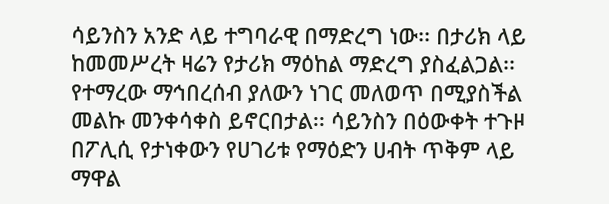ሳይንስን አንድ ላይ ተግባራዊ በማድረግ ነው፡፡ በታሪክ ላይ ከመመሥረት ዛሬን የታሪክ ማዕከል ማድረግ ያስፈልጋል፡፡
የተማረው ማኅበረሰብ ያለውን ነገር መለወጥ በሚያስችል መልኩ መንቀሳቀስ ይኖርበታል፡፡ ሳይንስን በዕውቀት ተጉዞ በፖሊሲ የታነቀውን የሀገሪቱ የማዕድን ሀብት ጥቅም ላይ ማዋል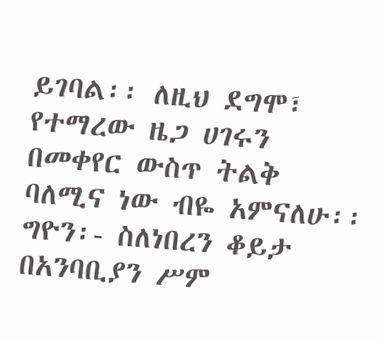ይገባል፡፡ ለዚህ ደግሞ፣ የተማረው ዜጋ ሀገሩን በመቀየር ውስጥ ትልቅ ባለሚና ነው ብዬ አምናለሁ፡፡
ግዮን፡- ስለነበረን ቆይታ በአንባቢያን ሥም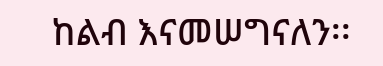ከልብ እናመሠግናለን፡፡